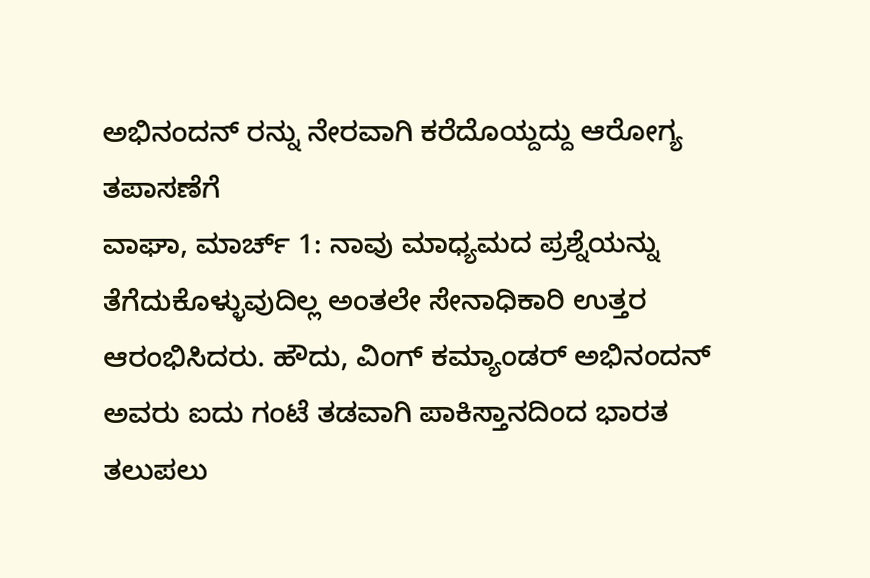ಅಭಿನಂದನ್ ರನ್ನು ನೇರವಾಗಿ ಕರೆದೊಯ್ದದ್ದು ಆರೋಗ್ಯ ತಪಾಸಣೆಗೆ
ವಾಘಾ, ಮಾರ್ಚ್ 1: ನಾವು ಮಾಧ್ಯಮದ ಪ್ರಶ್ನೆಯನ್ನು ತೆಗೆದುಕೊಳ್ಳುವುದಿಲ್ಲ ಅಂತಲೇ ಸೇನಾಧಿಕಾರಿ ಉತ್ತರ ಆರಂಭಿಸಿದರು. ಹೌದು, ವಿಂಗ್ ಕಮ್ಯಾಂಡರ್ ಅಭಿನಂದನ್ ಅವರು ಐದು ಗಂಟೆ ತಡವಾಗಿ ಪಾಕಿಸ್ತಾನದಿಂದ ಭಾರತ ತಲುಪಲು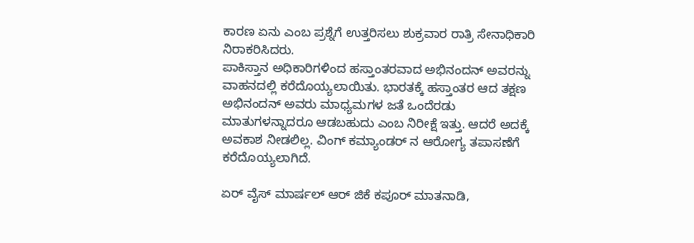ಕಾರಣ ಏನು ಎಂಬ ಪ್ರಶ್ನೆಗೆ ಉತ್ತರಿಸಲು ಶುಕ್ರವಾರ ರಾತ್ರಿ ಸೇನಾಧಿಕಾರಿ ನಿರಾಕರಿಸಿದರು.
ಪಾಕಿಸ್ತಾನ ಅಧಿಕಾರಿಗಳಿಂದ ಹಸ್ತಾಂತರವಾದ ಅಭಿನಂದನ್ ಅವರನ್ನು ವಾಹನದಲ್ಲಿ ಕರೆದೊಯ್ಯಲಾಯಿತು. ಭಾರತಕ್ಕೆ ಹಸ್ತಾಂತರ ಆದ ತಕ್ಷಣ ಅಭಿನಂದನ್ ಅವರು ಮಾಧ್ಯಮಗಳ ಜತೆ ಒಂದೆರಡು ಮಾತುಗಳನ್ನಾದರೂ ಆಡಬಹುದು ಎಂಬ ನಿರೀಕ್ಷೆ ಇತ್ತು. ಆದರೆ ಅದಕ್ಕೆ ಅವಕಾಶ ನೀಡಲಿಲ್ಲ. ವಿಂಗ್ ಕಮ್ಯಾಂಡರ್ ನ ಆರೋಗ್ಯ ತಪಾಸಣೆಗೆ ಕರೆದೊಯ್ಯಲಾಗಿದೆ.

ಏರ್ ವೈಸ್ ಮಾರ್ಷಲ್ ಆರ್ ಜಿಕೆ ಕಪೂರ್ ಮಾತನಾಡಿ,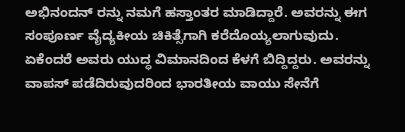ಅಭಿನಂದನ್ ರನ್ನು ನಮಗೆ ಹಸ್ತಾಂತರ ಮಾಡಿದ್ದಾರೆ. ಅವರನ್ನು ಈಗ ಸಂಪೂರ್ಣ ವೈದ್ಯಕೀಯ ಚಿಕಿತ್ಸೆಗಾಗಿ ಕರೆದೊಯ್ಯಲಾಗುವುದು. ಏಕೆಂದರೆ ಅವರು ಯುದ್ಧ ವಿಮಾನದಿಂದ ಕೆಳಗೆ ಬಿದ್ದಿದ್ದರು. ಅವರನ್ನು ವಾಪಸ್ ಪಡೆದಿರುವುದರಿಂದ ಭಾರತೀಯ ವಾಯು ಸೇನೆಗೆ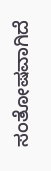ಸಂತೋಷವಾಗಿದೆ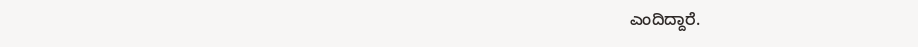ಎಂದಿದ್ದಾರೆ.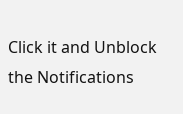Click it and Unblock the Notifications